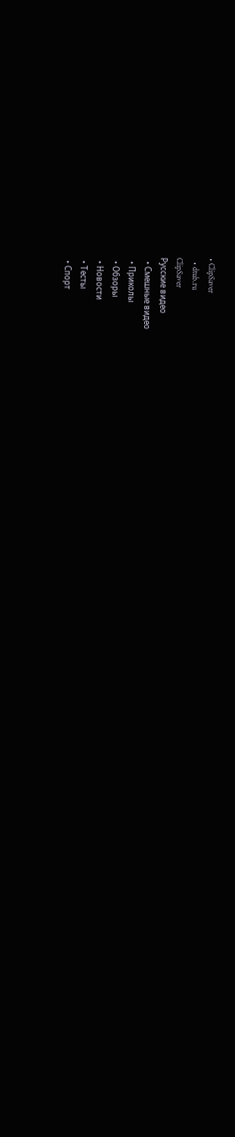• ClipSaver
  • dtub.ru
ClipSaver
Русские видео
  • Смешные видео
  • Приколы
  • Обзоры
  • Новости
  • Тесты
  • Спорт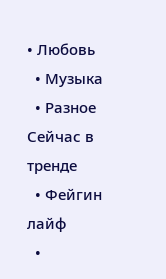• Любовь
  • Музыка
  • Разное
Сейчас в тренде
  • Фейгин лайф
  •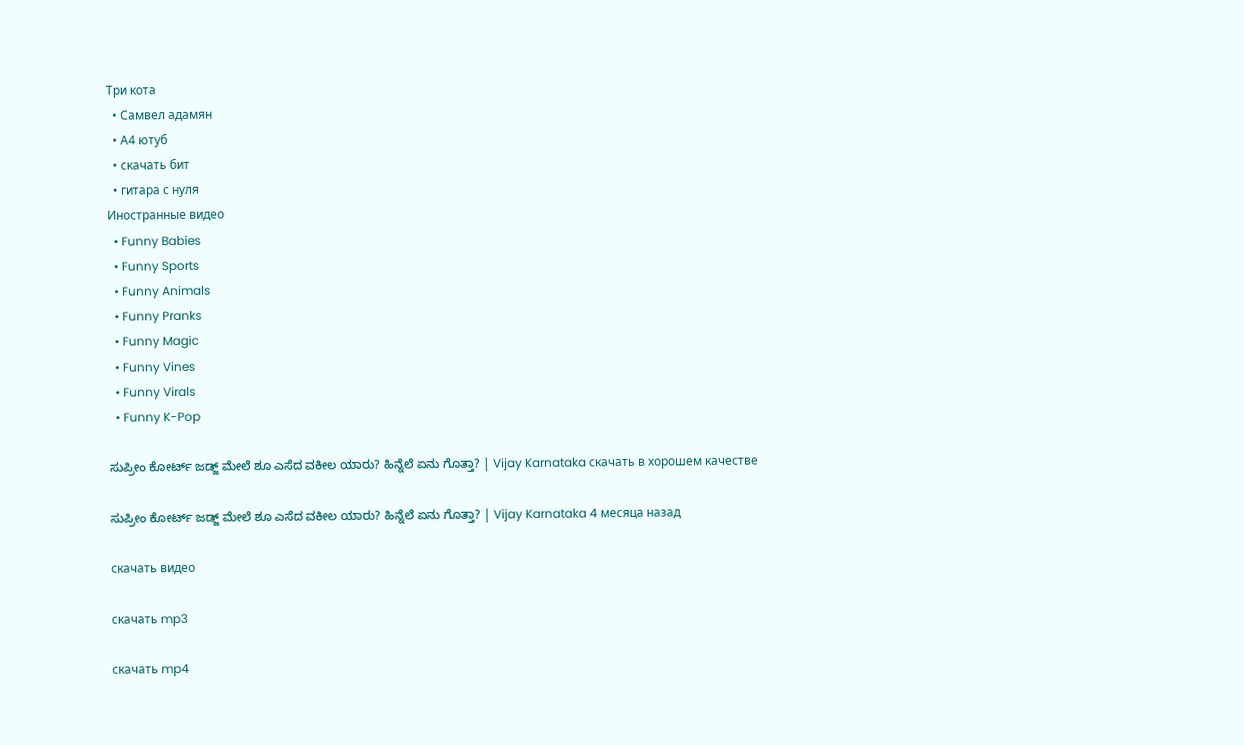Три кота
  • Самвел адамян
  • А4 ютуб
  • скачать бит
  • гитара с нуля
Иностранные видео
  • Funny Babies
  • Funny Sports
  • Funny Animals
  • Funny Pranks
  • Funny Magic
  • Funny Vines
  • Funny Virals
  • Funny K-Pop

ಸುಪ್ರೀಂ ಕೋರ್ಟ್‌ ಜಡ್ಜ್‌ ಮೇಲೆ ಶೂ ಎಸೆದ ವಕೀಲ ಯಾರು? ಹಿನ್ನೆಲೆ ಏನು ಗೊತ್ತಾ? | Vijay Karnataka скачать в хорошем качестве

ಸುಪ್ರೀಂ ಕೋರ್ಟ್‌ ಜಡ್ಜ್‌ ಮೇಲೆ ಶೂ ಎಸೆದ ವಕೀಲ ಯಾರು? ಹಿನ್ನೆಲೆ ಏನು ಗೊತ್ತಾ? | Vijay Karnataka 4 месяца назад

скачать видео

скачать mp3

скачать mp4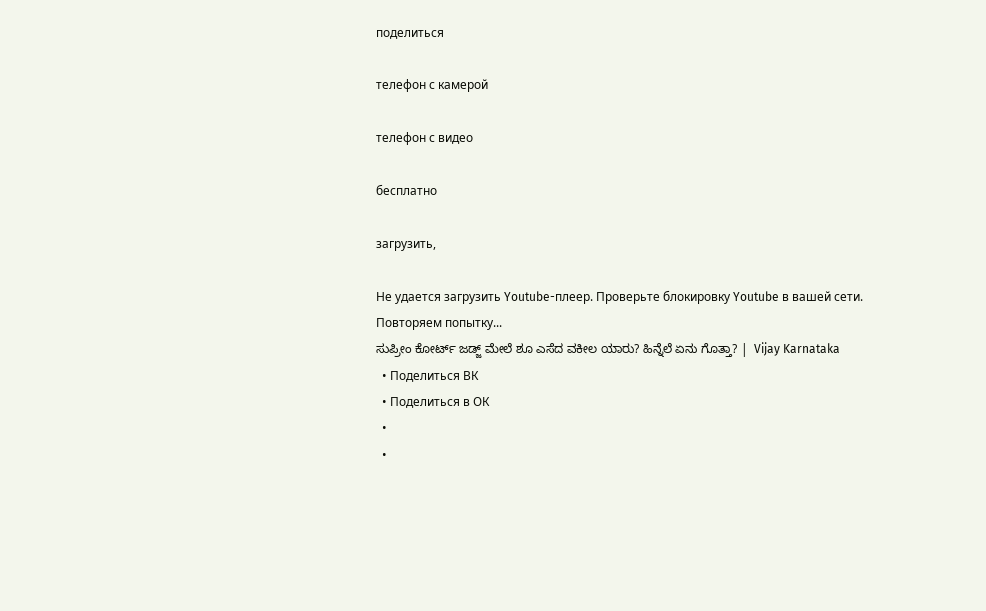поделиться

телефон с камерой

телефон с видео

бесплатно

загрузить,

Не удается загрузить Youtube-плеер. Проверьте блокировку Youtube в вашей сети.
Повторяем попытку...
ಸುಪ್ರೀಂ ಕೋರ್ಟ್‌ ಜಡ್ಜ್‌ ಮೇಲೆ ಶೂ ಎಸೆದ ವಕೀಲ ಯಾರು? ಹಿನ್ನೆಲೆ ಏನು ಗೊತ್ತಾ? |  Vijay Karnataka
  • Поделиться ВК
  • Поделиться в ОК
  •
  •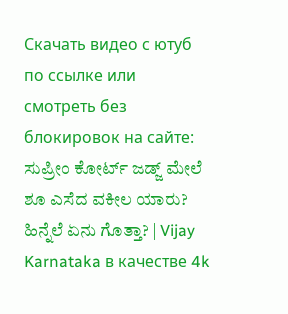Скачать видео с ютуб по ссылке или смотреть без блокировок на сайте: ಸುಪ್ರೀಂ ಕೋರ್ಟ್‌ ಜಡ್ಜ್‌ ಮೇಲೆ ಶೂ ಎಸೆದ ವಕೀಲ ಯಾರು? ಹಿನ್ನೆಲೆ ಏನು ಗೊತ್ತಾ? | Vijay Karnataka в качестве 4k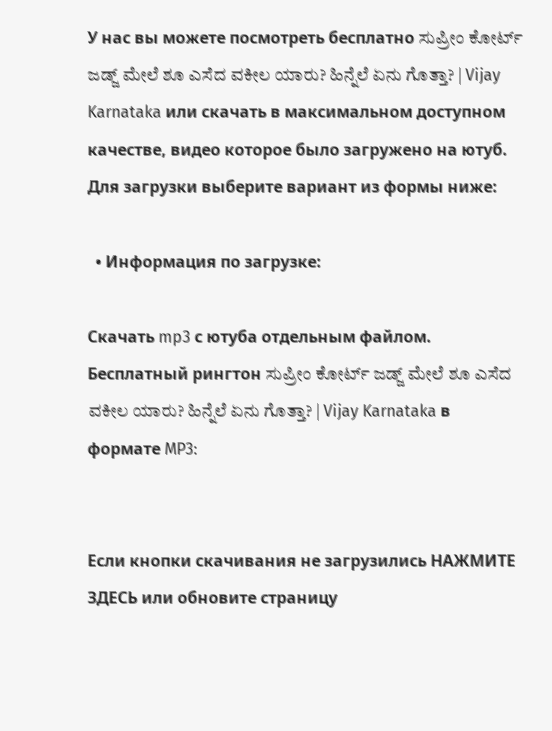У нас вы можете посмотреть бесплатно ಸುಪ್ರೀಂ ಕೋರ್ಟ್‌ ಜಡ್ಜ್‌ ಮೇಲೆ ಶೂ ಎಸೆದ ವಕೀಲ ಯಾರು? ಹಿನ್ನೆಲೆ ಏನು ಗೊತ್ತಾ? | Vijay Karnataka или скачать в максимальном доступном качестве, видео которое было загружено на ютуб. Для загрузки выберите вариант из формы ниже:

  • Информация по загрузке:

Скачать mp3 с ютуба отдельным файлом. Бесплатный рингтон ಸುಪ್ರೀಂ ಕೋರ್ಟ್‌ ಜಡ್ಜ್‌ ಮೇಲೆ ಶೂ ಎಸೆದ ವಕೀಲ ಯಾರು? ಹಿನ್ನೆಲೆ ಏನು ಗೊತ್ತಾ? | Vijay Karnataka в формате MP3:


Если кнопки скачивания не загрузились НАЖМИТЕ ЗДЕСЬ или обновите страницу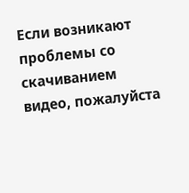Если возникают проблемы со скачиванием видео, пожалуйста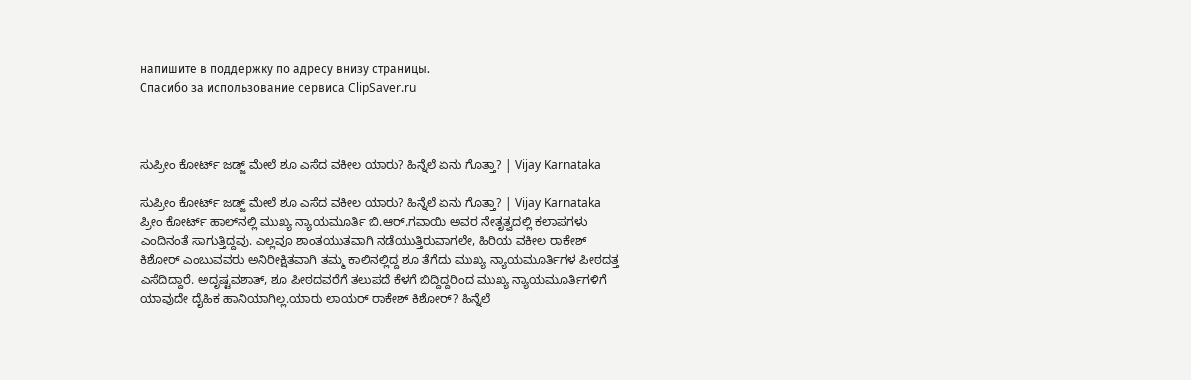напишите в поддержку по адресу внизу страницы.
Спасибо за использование сервиса ClipSaver.ru



ಸುಪ್ರೀಂ ಕೋರ್ಟ್‌ ಜಡ್ಜ್‌ ಮೇಲೆ ಶೂ ಎಸೆದ ವಕೀಲ ಯಾರು? ಹಿನ್ನೆಲೆ ಏನು ಗೊತ್ತಾ? | Vijay Karnataka

ಸುಪ್ರೀಂ ಕೋರ್ಟ್‌ ಜಡ್ಜ್‌ ಮೇಲೆ ಶೂ ಎಸೆದ ವಕೀಲ ಯಾರು? ಹಿನ್ನೆಲೆ ಏನು ಗೊತ್ತಾ? | Vijay Karnataka ಪ್ರೀಂ ಕೋರ್ಟ್ ಹಾಲ್‌ನಲ್ಲಿ ಮುಖ್ಯ ನ್ಯಾಯಮೂರ್ತಿ ಬಿ.ಆರ್.ಗವಾಯಿ ಅವರ ನೇತೃತ್ವದಲ್ಲಿ ಕಲಾಪಗಳು ಎಂದಿನಂತೆ ಸಾಗುತ್ತಿದ್ದವು. ಎಲ್ಲವೂ ಶಾಂತಯುತವಾಗಿ ನಡೆಯುತ್ತಿರುವಾಗಲೇ, ಹಿರಿಯ ವಕೀಲ ರಾಕೇಶ್ ಕಿಶೋರ್ ಎಂಬುವವರು ಅನಿರೀಕ್ಷಿತವಾಗಿ ತಮ್ಮ ಕಾಲಿನಲ್ಲಿದ್ದ ಶೂ ತೆಗೆದು ಮುಖ್ಯ ನ್ಯಾಯಮೂರ್ತಿಗಳ ಪೀಠದತ್ತ ಎಸೆದಿದ್ದಾರೆ. ಅದೃಷ್ಟವಶಾತ್, ಶೂ ಪೀಠದವರೆಗೆ ತಲುಪದೆ ಕೆಳಗೆ ಬಿದ್ದಿದ್ದರಿಂದ ಮುಖ್ಯ ನ್ಯಾಯಮೂರ್ತಿಗಳಿಗೆ ಯಾವುದೇ ದೈಹಿಕ ಹಾನಿಯಾಗಿಲ್ಲ.ಯಾರು ಲಾಯರ್‌ ರಾಕೇಶ್ ಕಿಶೋರ್? ಹಿನ್ನೆಲೆ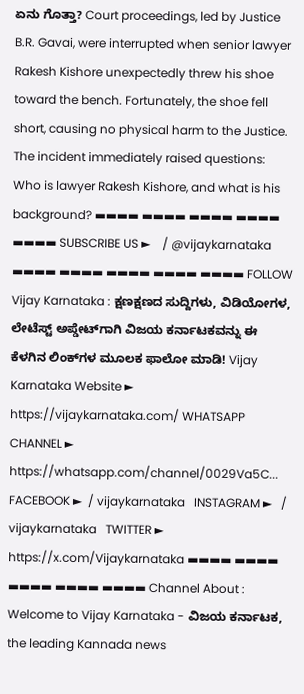ಏನು ಗೊತ್ತಾ? Court proceedings, led by Justice B.R. Gavai, were interrupted when senior lawyer Rakesh Kishore unexpectedly threw his shoe toward the bench. Fortunately, the shoe fell short, causing no physical harm to the Justice. The incident immediately raised questions: Who is lawyer Rakesh Kishore, and what is his background? ▬▬▬▬ ▬▬▬▬ ▬▬▬▬ ▬▬▬▬ ▬▬▬▬ SUBSCRIBE US ►    / @vijaykarnataka   ▬▬▬▬ ▬▬▬▬ ▬▬▬▬ ▬▬▬▬ ▬▬▬▬ FOLLOW Vijay Karnataka : ಕ್ಷಣಕ್ಷಣದ ಸುದ್ದಿಗಳು, ವಿಡಿಯೋಗಳ, ಲೇಟೆಸ್ಟ್ ಅಪ್ಡೇಟ್‌ಗಾಗಿ ವಿಜಯ ಕರ್ನಾಟಕವನ್ನು ಈ ಕೆಳಗಿನ ಲಿಂಕ್‌ಗಳ ಮೂಲಕ ಫಾಲೋ ಮಾಡಿ! Vijay Karnataka Website ► https://vijaykarnataka.com/ WHATSAPP CHANNEL ► https://whatsapp.com/channel/0029Va5C... FACEBOOK ►  / vijaykarnataka   INSTAGRAM ►   / vijaykarnataka   TWITTER ► https://x.com/Vijaykarnataka ▬▬▬▬ ▬▬▬▬ ▬▬▬▬ ▬▬▬▬ ▬▬▬▬ Channel About : Welcome to Vijay Karnataka - ವಿಜಯ ಕರ್ನಾಟಕ, the leading Kannada news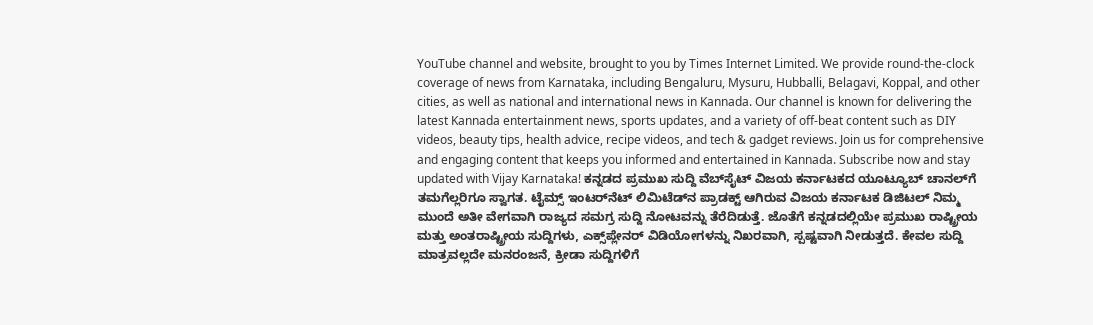YouTube channel and website, brought to you by Times Internet Limited. We provide round-the-clock coverage of news from Karnataka, including Bengaluru, Mysuru, Hubballi, Belagavi, Koppal, and other cities, as well as national and international news in Kannada. Our channel is known for delivering the latest Kannada entertainment news, sports updates, and a variety of off-beat content such as DIY videos, beauty tips, health advice, recipe videos, and tech & gadget reviews. Join us for comprehensive and engaging content that keeps you informed and entertained in Kannada. Subscribe now and stay updated with Vijay Karnataka! ಕನ್ನಡದ ಪ್ರಮುಖ ಸುದ್ದಿ ವೆಬ್‌ಸೈಟ್‌ ವಿಜಯ ಕರ್ನಾಟಕದ ಯೂಟ್ಯೂಬ್‌ ಚಾನಲ್‌ಗೆ ತಮಗೆಲ್ಲರಿಗೂ ಸ್ವಾಗತ. ಟೈಮ್ಸ್‌ ಇಂಟರ್‌ನೆಟ್‌ ಲಿಮಿಟೆಡ್‌ನ ಪ್ರಾಡಕ್ಟ್‌ ಆಗಿರುವ ವಿಜಯ ಕರ್ನಾಟಕ ಡಿಜಿಟಲ್‌ ನಿಮ್ಮ ಮುಂದೆ ಅತೀ ವೇಗವಾಗಿ ರಾಜ್ಯದ ಸಮಗ್ರ ಸುದ್ದಿ ನೋಟವನ್ನು ತೆರೆದಿಡುತ್ತೆ. ಜೊತೆಗೆ ಕನ್ನಡದಲ್ಲಿಯೇ ಪ್ರಮುಖ ರಾಷ್ಟ್ರೀಯ ಮತ್ತು ಅಂತರಾಷ್ಟ್ರೀಯ ಸುದ್ದಿಗಳು, ಎಕ್ಸ್‌ಪ್ಲೇನರ್‌ ವಿಡಿಯೋಗಳನ್ನು ನಿಖರವಾಗಿ, ಸ್ಪಷ್ಟವಾಗಿ ನೀಡುತ್ತದೆ. ಕೇವಲ ಸುದ್ದಿ ಮಾತ್ರವಲ್ಲದೇ ಮನರಂಜನೆ, ಕ್ರೀಡಾ ಸುದ್ದಿಗಳಿಗೆ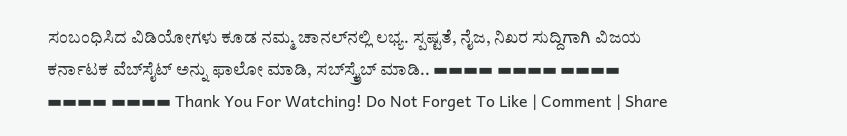ಸಂಬಂಧಿಸಿದ ವಿಡಿಯೋಗಳು ಕೂಡ ನಮ್ಮ ಚಾನಲ್‌ನಲ್ಲಿ ಲಭ್ಯ. ಸ್ಪಷ್ಟತೆ, ನೈಜ, ನಿಖರ ಸುದ್ದಿಗಾಗಿ ವಿಜಯ ಕರ್ನಾಟಕ ವೆಬ್‌ಸೈಟ್‌ ಅನ್ನು ಫಾಲೋ ಮಾಡಿ, ಸಬ್‌ಸ್ಕ್ರೈಬ್‌ ಮಾಡಿ.. ▬▬▬▬ ▬▬▬▬ ▬▬▬▬ ▬▬▬▬ ▬▬▬▬ Thank You For Watching! Do Not Forget To Like | Comment | Share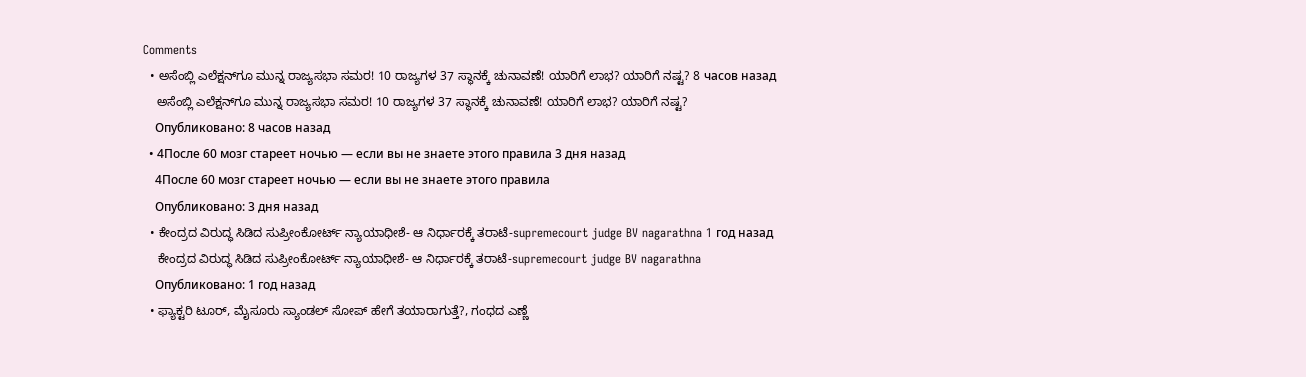Comments
  • ಅಸೆಂಬ್ಲಿ ಎಲೆಕ್ಷನ್‌ಗೂ ಮುನ್ನ ರಾಜ್ಯಸಭಾ ಸಮರ! 10 ರಾಜ್ಯಗಳ 37 ಸ್ಥಾನಕ್ಕೆ ಚುನಾವಣೆ! ಯಾರಿಗೆ ಲಾಭ? ಯಾರಿಗೆ ನಷ್ಟ? 8 часов назад
    ಅಸೆಂಬ್ಲಿ ಎಲೆಕ್ಷನ್‌ಗೂ ಮುನ್ನ ರಾಜ್ಯಸಭಾ ಸಮರ! 10 ರಾಜ್ಯಗಳ 37 ಸ್ಥಾನಕ್ಕೆ ಚುನಾವಣೆ! ಯಾರಿಗೆ ಲಾಭ? ಯಾರಿಗೆ ನಷ್ಟ?
    Опубликовано: 8 часов назад
  • 4После 60 мозг стареет ночью — если вы не знаете этого правила 3 дня назад
    4После 60 мозг стареет ночью — если вы не знаете этого правила
    Опубликовано: 3 дня назад
  • ಕೇಂದ್ರದ ವಿರುದ್ಧ ಸಿಡಿದ ಸುಪ್ರೀಂಕೋರ್ಟ್ ನ್ಯಾಯಾಧೀಶೆ- ಆ ನಿರ್ಧಾರಕ್ಕೆ ತರಾಟೆ-supremecourt judge BV nagarathna 1 год назад
    ಕೇಂದ್ರದ ವಿರುದ್ಧ ಸಿಡಿದ ಸುಪ್ರೀಂಕೋರ್ಟ್ ನ್ಯಾಯಾಧೀಶೆ- ಆ ನಿರ್ಧಾರಕ್ಕೆ ತರಾಟೆ-supremecourt judge BV nagarathna
    Опубликовано: 1 год назад
  • ಫ್ಯಾಕ್ಟರಿ ಟೂರ್‌, ಮೈಸೂರು ಸ್ಯಾಂಡಲ್‌ ಸೋಪ್‌ ಹೇಗೆ ತಯಾರಾಗುತ್ತೆ?, ಗಂಧದ ಎಣ್ಣೆ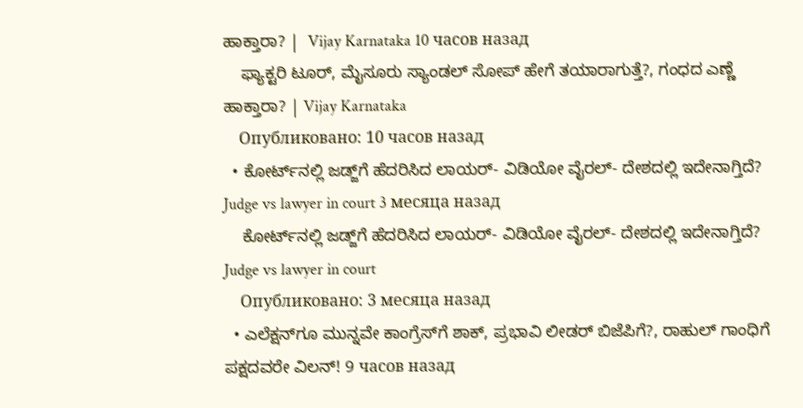ಹಾಕ್ತಾರಾ? |  Vijay Karnataka 10 часов назад
    ಫ್ಯಾಕ್ಟರಿ ಟೂರ್‌, ಮೈಸೂರು ಸ್ಯಾಂಡಲ್‌ ಸೋಪ್‌ ಹೇಗೆ ತಯಾರಾಗುತ್ತೆ?, ಗಂಧದ ಎಣ್ಣೆ ಹಾಕ್ತಾರಾ? | Vijay Karnataka
    Опубликовано: 10 часов назад
  • ಕೋರ್ಟ್‌ನಲ್ಲಿ ಜಡ್ಜ್‌ಗೆ ಹೆದರಿಸಿದ ಲಾಯರ್- ವಿಡಿಯೋ ವೈರಲ್- ದೇಶದಲ್ಲಿ ಇದೇನಾಗ್ತಿದೆ? Judge vs lawyer in court 3 месяца назад
    ಕೋರ್ಟ್‌ನಲ್ಲಿ ಜಡ್ಜ್‌ಗೆ ಹೆದರಿಸಿದ ಲಾಯರ್- ವಿಡಿಯೋ ವೈರಲ್- ದೇಶದಲ್ಲಿ ಇದೇನಾಗ್ತಿದೆ? Judge vs lawyer in court
    Опубликовано: 3 месяца назад
  • ಎಲೆಕ್ಷನ್‌ಗೂ ಮುನ್ನವೇ ಕಾಂಗ್ರೆಸ್‌ಗೆ ಶಾಕ್‌, ಪ್ರಭಾವಿ ಲೀಡರ್‌ ಬಿಜೆಪಿಗೆ?, ರಾಹುಲ್‌ ಗಾಂಧಿಗೆ ಪಕ್ಷದವರೇ ವಿಲನ್‌! 9 часов назад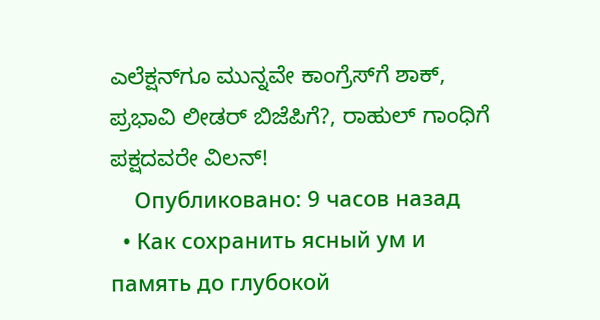ಎಲೆಕ್ಷನ್‌ಗೂ ಮುನ್ನವೇ ಕಾಂಗ್ರೆಸ್‌ಗೆ ಶಾಕ್‌, ಪ್ರಭಾವಿ ಲೀಡರ್‌ ಬಿಜೆಪಿಗೆ?, ರಾಹುಲ್‌ ಗಾಂಧಿಗೆ ಪಕ್ಷದವರೇ ವಿಲನ್‌!
    Опубликовано: 9 часов назад
  • Как сохранить ясный ум и память до глубокой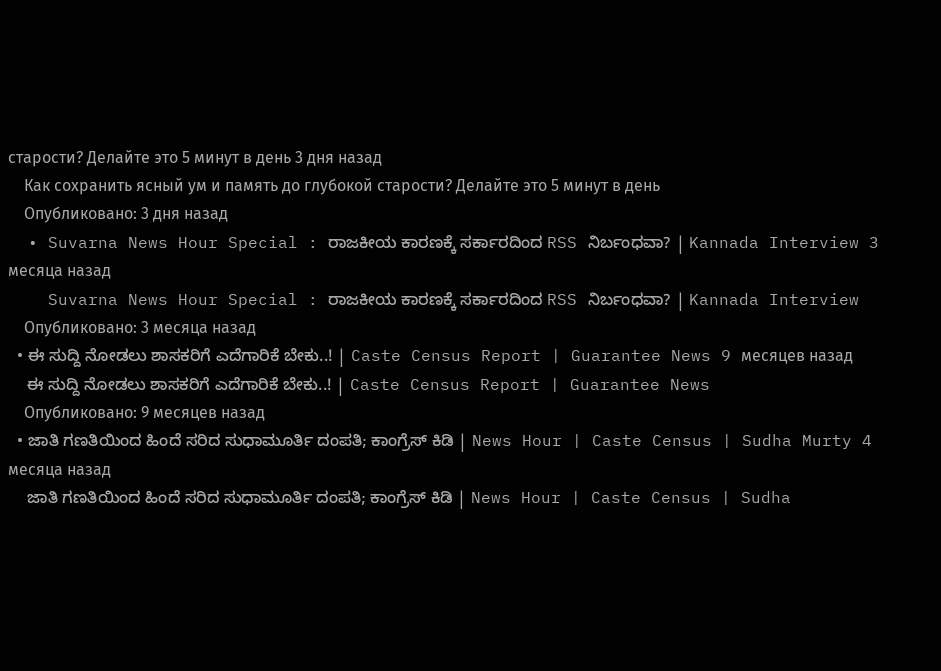старости? Делайте это 5 минут в день 3 дня назад
    Как сохранить ясный ум и память до глубокой старости? Делайте это 5 минут в день
    Опубликовано: 3 дня назад
  • Suvarna News Hour Special : ರಾಜಕೀಯ ಕಾರಣಕ್ಕೆ ಸರ್ಕಾರದಿಂದ RSS ನಿರ್ಬಂಧವಾ? | Kannada Interview 3 месяца назад
    Suvarna News Hour Special : ರಾಜಕೀಯ ಕಾರಣಕ್ಕೆ ಸರ್ಕಾರದಿಂದ RSS ನಿರ್ಬಂಧವಾ? | Kannada Interview
    Опубликовано: 3 месяца назад
  • ಈ ಸುದ್ದಿ ನೋಡಲು ಶಾಸಕರಿಗೆ ಎದೆಗಾರಿಕೆ ಬೇಕು..! | Caste Census Report | Guarantee News 9 месяцев назад
    ಈ ಸುದ್ದಿ ನೋಡಲು ಶಾಸಕರಿಗೆ ಎದೆಗಾರಿಕೆ ಬೇಕು..! | Caste Census Report | Guarantee News
    Опубликовано: 9 месяцев назад
  • ಜಾತಿ ಗಣತಿಯಿಂದ ಹಿಂದೆ ಸರಿದ ಸುಧಾಮೂರ್ತಿ ದಂಪತಿ; ಕಾಂಗ್ರೆಸ್ ಕಿಡಿ | News Hour | Caste Census | Sudha Murty 4 месяца назад
    ಜಾತಿ ಗಣತಿಯಿಂದ ಹಿಂದೆ ಸರಿದ ಸುಧಾಮೂರ್ತಿ ದಂಪತಿ; ಕಾಂಗ್ರೆಸ್ ಕಿಡಿ | News Hour | Caste Census | Sudha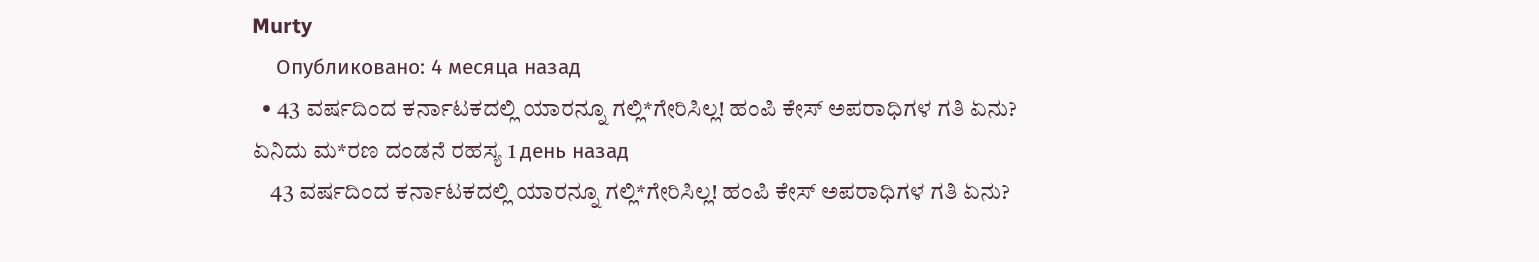Murty
    Опубликовано: 4 месяца назад
  • 43 ವರ್ಷದಿಂದ ಕರ್ನಾಟಕದಲ್ಲಿ ಯಾರನ್ನೂ ಗಲ್ಲಿ*ಗೇರಿಸಿಲ್ಲ! ಹಂಪಿ ಕೇಸ್ ಅಪರಾಧಿಗಳ ಗತಿ ಏನು? ಏನಿದು ಮ*ರಣ ದಂಡನೆ ರಹಸ್ಯ 1 день назад
    43 ವರ್ಷದಿಂದ ಕರ್ನಾಟಕದಲ್ಲಿ ಯಾರನ್ನೂ ಗಲ್ಲಿ*ಗೇರಿಸಿಲ್ಲ! ಹಂಪಿ ಕೇಸ್ ಅಪರಾಧಿಗಳ ಗತಿ ಏನು?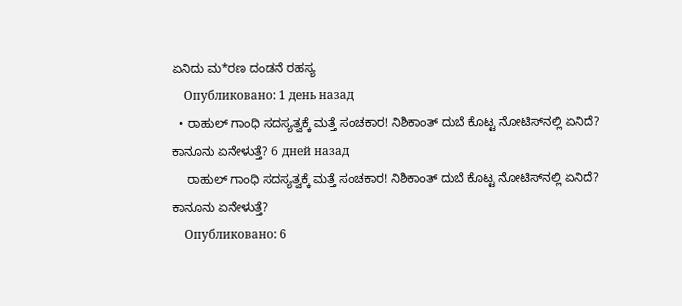ಏನಿದು ಮ*ರಣ ದಂಡನೆ ರಹಸ್ಯ
    Опубликовано: 1 день назад
  • ರಾಹುಲ್ ಗಾಂಧಿ ಸದಸ್ಯತ್ವಕ್ಕೆ ಮತ್ತೆ ಸಂಚಕಾರ! ನಿಶಿಕಾಂತ್ ದುಬೆ ಕೊಟ್ಟ ನೋಟಿಸ್‌ನಲ್ಲಿ ಏನಿದೆ? ಕಾನೂನು ಏನೇಳುತ್ತೆ? 6 дней назад
    ರಾಹುಲ್ ಗಾಂಧಿ ಸದಸ್ಯತ್ವಕ್ಕೆ ಮತ್ತೆ ಸಂಚಕಾರ! ನಿಶಿಕಾಂತ್ ದುಬೆ ಕೊಟ್ಟ ನೋಟಿಸ್‌ನಲ್ಲಿ ಏನಿದೆ? ಕಾನೂನು ಏನೇಳುತ್ತೆ?
    Опубликовано: 6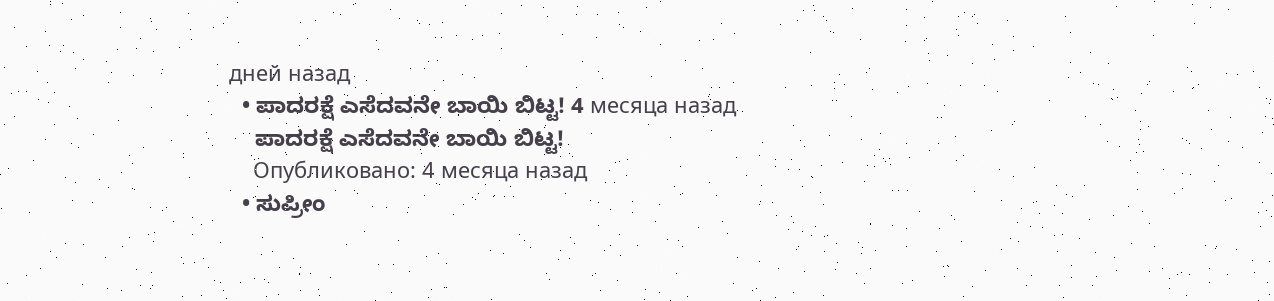дней назад
  • ಪಾದರಕ್ಷೆ ಎಸೆದವನೇ ಬಾಯಿ ಬಿಟ್ಟ! 4 месяца назад
    ಪಾದರಕ್ಷೆ ಎಸೆದವನೇ ಬಾಯಿ ಬಿಟ್ಟ!
    Опубликовано: 4 месяца назад
  • ಸುಪ್ರೀಂ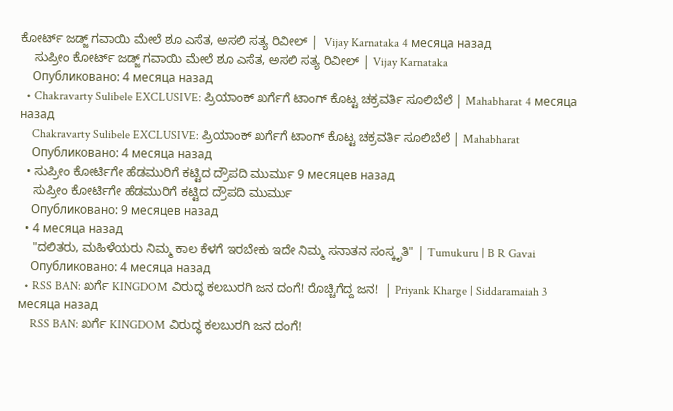ಕೋರ್ಟ್‌ ಜಡ್ಜ್‌ ಗವಾಯಿ ಮೇಲೆ ಶೂ ಎಸೆತ, ಅಸಲಿ ಸತ್ಯ ರಿವೀಲ್‌ |  Vijay Karnataka 4 месяца назад
    ಸುಪ್ರೀಂ ಕೋರ್ಟ್‌ ಜಡ್ಜ್‌ ಗವಾಯಿ ಮೇಲೆ ಶೂ ಎಸೆತ, ಅಸಲಿ ಸತ್ಯ ರಿವೀಲ್‌ | Vijay Karnataka
    Опубликовано: 4 месяца назад
  • Chakravarty Sulibele EXCLUSIVE: ಪ್ರಿಯಾಂಕ್ ಖರ್ಗೆಗೆ ಟಾಂಗ್ ಕೊಟ್ಟ ಚಕ್ರವರ್ತಿ ಸೂಲಿಬೆಲೆ | Mahabharat 4 месяца назад
    Chakravarty Sulibele EXCLUSIVE: ಪ್ರಿಯಾಂಕ್ ಖರ್ಗೆಗೆ ಟಾಂಗ್ ಕೊಟ್ಟ ಚಕ್ರವರ್ತಿ ಸೂಲಿಬೆಲೆ | Mahabharat
    Опубликовано: 4 месяца назад
  • ಸುಪ್ರೀಂ ಕೋರ್ಟಿಗೇ ಹೆಡಮುರಿಗೆ ಕಟ್ಟಿದ ದ್ರೌಪದಿ ಮುರ್ಮು 9 месяцев назад
    ಸುಪ್ರೀಂ ಕೋರ್ಟಿಗೇ ಹೆಡಮುರಿಗೆ ಕಟ್ಟಿದ ದ್ರೌಪದಿ ಮುರ್ಮು
    Опубликовано: 9 месяцев назад
  • 4 месяца назад
    "ದಲಿತರು, ಮಹಿಳೆಯರು ನಿಮ್ಮ ಕಾಲ ಕೆಳಗೆ ಇರಬೇಕು ಇದೇ ನಿಮ್ಮ ಸನಾತನ ಸಂಸ್ಕೃತಿ" | Tumukuru | B R Gavai
    Опубликовано: 4 месяца назад
  • RSS BAN: ಖರ್ಗೆ KINGDOM ವಿರುದ್ಧ ಕಲಬುರಗಿ ಜನ ದಂಗೆ! ರೊಚ್ಚಿಗೆದ್ದ ಜನ!  | Priyank Kharge | Siddaramaiah 3 месяца назад
    RSS BAN: ಖರ್ಗೆ KINGDOM ವಿರುದ್ಧ ಕಲಬುರಗಿ ಜನ ದಂಗೆ!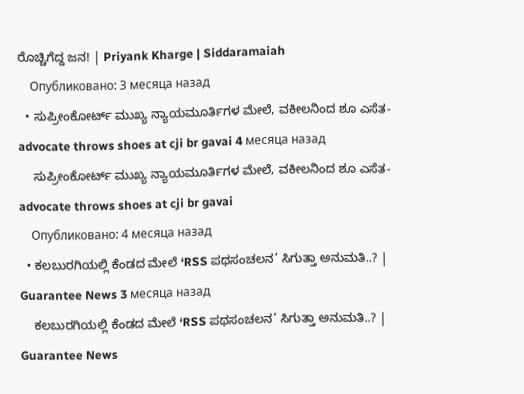ರೊಚ್ಚಿಗೆದ್ದ ಜನ! | Priyank Kharge | Siddaramaiah
    Опубликовано: 3 месяца назад
  • ಸುಪ್ರೀಂಕೋರ್ಟ್ ಮುಖ್ಯ ನ್ಯಾಯಮೂರ್ತಿಗಳ ಮೇಲೆ, ವಕೀಲನಿಂದ ಶೂ ಎಸೆತ- advocate throws shoes at cji br gavai 4 месяца назад
    ಸುಪ್ರೀಂಕೋರ್ಟ್ ಮುಖ್ಯ ನ್ಯಾಯಮೂರ್ತಿಗಳ ಮೇಲೆ, ವಕೀಲನಿಂದ ಶೂ ಎಸೆತ- advocate throws shoes at cji br gavai
    Опубликовано: 4 месяца назад
  • ಕಲಬುರಗಿಯಲ್ಲಿ ಕೆಂಡದ ಮೇಲೆ ‘RSS ಪಥಸಂಚಲನ’ ಸಿಗುತ್ತಾ ಅನುಮತಿ..? | Guarantee News 3 месяца назад
    ಕಲಬುರಗಿಯಲ್ಲಿ ಕೆಂಡದ ಮೇಲೆ ‘RSS ಪಥಸಂಚಲನ’ ಸಿಗುತ್ತಾ ಅನುಮತಿ..? | Guarantee News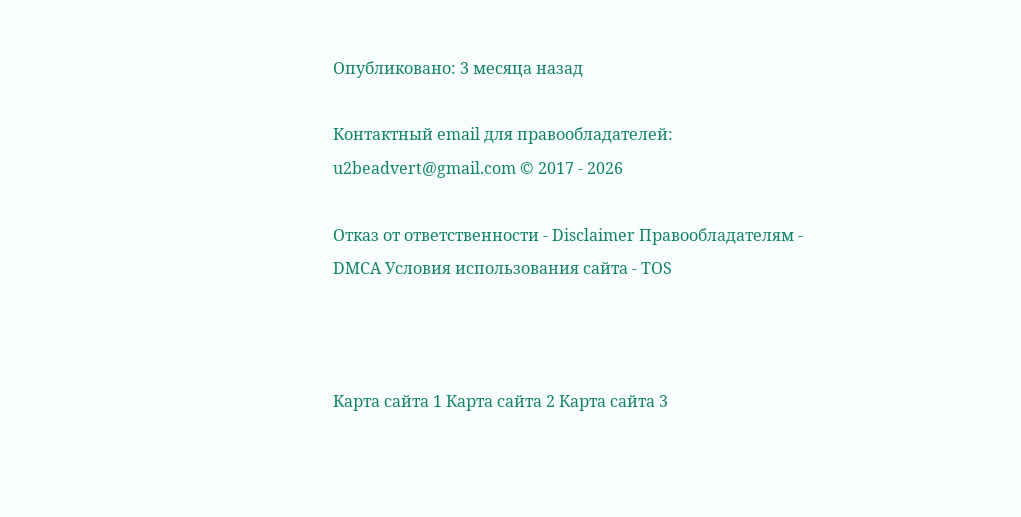Опубликовано: 3 месяца назад

Контактный email для правообладателей: u2beadvert@gmail.com © 2017 - 2026

Отказ от ответственности - Disclaimer Правообладателям - DMCA Условия использования сайта - TOS



Карта сайта 1 Карта сайта 2 Карта сайта 3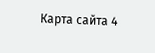Карта сайта 4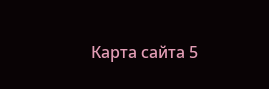Карта сайта 5